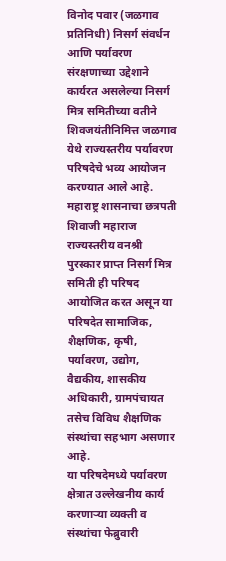विनोद पवार (जळगाव प्रतिनिधी) निसर्ग संवर्धन आणि पर्यावरण संरक्षणाच्या उद्देशाने कार्यरत असलेल्या निसर्ग मित्र समितीच्या वतीने शिवजयंतीनिमित्त जळगाव येथे राज्यस्तरीय पर्यावरण परिषदेचे भव्य आयोजन करण्यात आले आहे. महाराष्ट्र शासनाचा छत्रपती शिवाजी महाराज राज्यस्तरीय वनश्री पुरस्कार प्राप्त निसर्ग मित्र समिती ही परिषद आयोजित करत असून या परिषदेत सामाजिक, शैक्षणिक, कृषी, पर्यावरण, उद्योग, वैद्यकीय, शासकीय अधिकारी, ग्रामपंचायत तसेच विविध शैक्षणिक संस्थांचा सहभाग असणार आहे.
या परिषदेमध्ये पर्यावरण क्षेत्रात उल्लेखनीय कार्य करणाऱ्या व्यक्ती व संस्थांचा फेब्रुवारी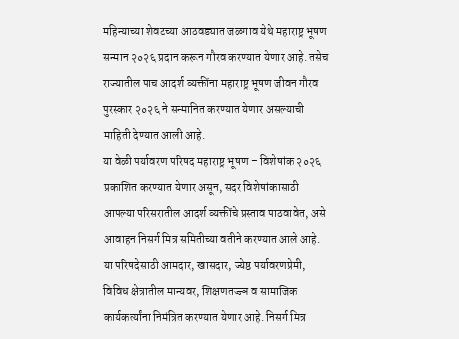महिन्याच्या शेवटच्या आठवड्यात जळगाव येथे महाराष्ट्र भूषण सन्मान २०२६ प्रदान करून गौरव करण्यात येणार आहे. तसेच राज्यातील पाच आदर्श व्यक्तींना महाराष्ट्र भूषण जीवन गौरव पुरस्कार २०२६ ने सन्मानित करण्यात येणार असल्याची माहिती देण्यात आली आहे.
या वेळी पर्यावरण परिषद महाराष्ट्र भूषण – विशेषांक २०२६ प्रकाशित करण्यात येणार असून, सदर विशेषांकासाठी आपल्या परिसरातील आदर्श व्यक्तींचे प्रस्ताव पाठवावेत, असे आवाहन निसर्ग मित्र समितीच्या वतीने करण्यात आले आहे.
या परिषदेसाठी आमदार, खासदार, ज्येष्ठ पर्यावरणप्रेमी, विविध क्षेत्रातील मान्यवर, शिक्षणतज्ज्ञ व सामाजिक कार्यकर्त्यांना निमंत्रित करण्यात येणार आहे. निसर्ग मित्र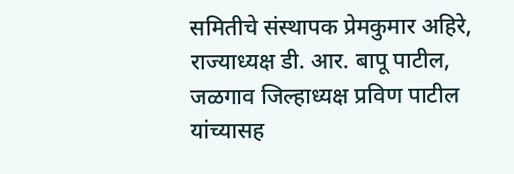समितीचे संस्थापक प्रेमकुमार अहिरे, राज्याध्यक्ष डी. आर. बापू पाटील, जळगाव जिल्हाध्यक्ष प्रविण पाटील यांच्यासह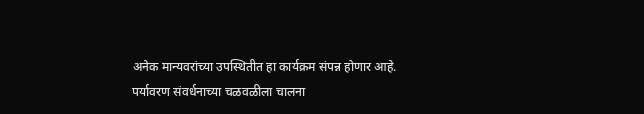अनेक मान्यवरांच्या उपस्थितीत हा कार्यक्रम संपन्न होणार आहे.
पर्यावरण संवर्धनाच्या चळवळीला चालना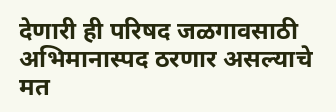देणारी ही परिषद जळगावसाठी अभिमानास्पद ठरणार असल्याचे मत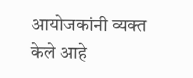आयोजकांनी व्यक्त केले आहे